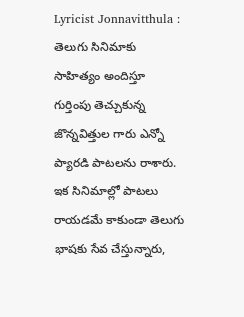Lyricist Jonnavitthula : తెలుగు సినిమాకు సాహిత్యం అందిస్తూ గుర్తింపు తెచ్చుకున్న జొన్నవిత్తుల గారు ఎన్నో ప్యారడి పాటలను రాశారు. ఇక సినిమాల్లో పాటలు రాయడమే కాకుండా తెలుగు భాషకు సేవ చేస్తున్నారు,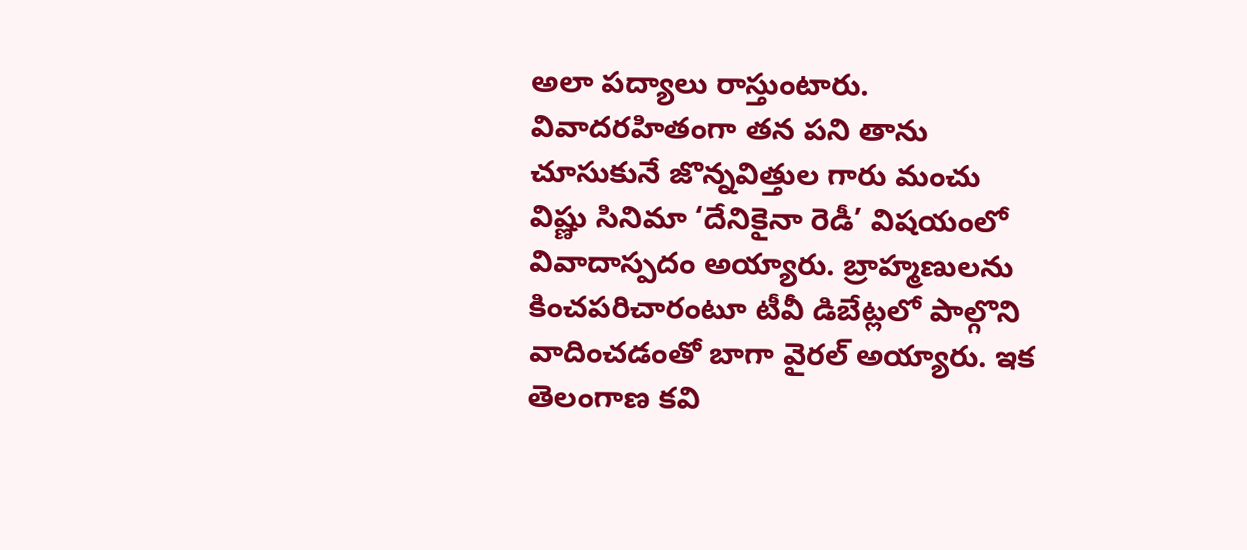అలా పద్యాలు రాస్తుంటారు. వివాదరహితంగా తన పని తాను చూసుకునే జొన్నవిత్తుల గారు మంచు విష్ణు సినిమా ‘దేనికైనా రెడీ’ విషయంలో వివాదాస్పదం అయ్యారు. బ్రాహ్మణులను కించపరిచారంటూ టీవీ డిబేట్లలో పాల్గొని వాదించడంతో బాగా వైరల్ అయ్యారు. ఇక తెలంగాణ కవి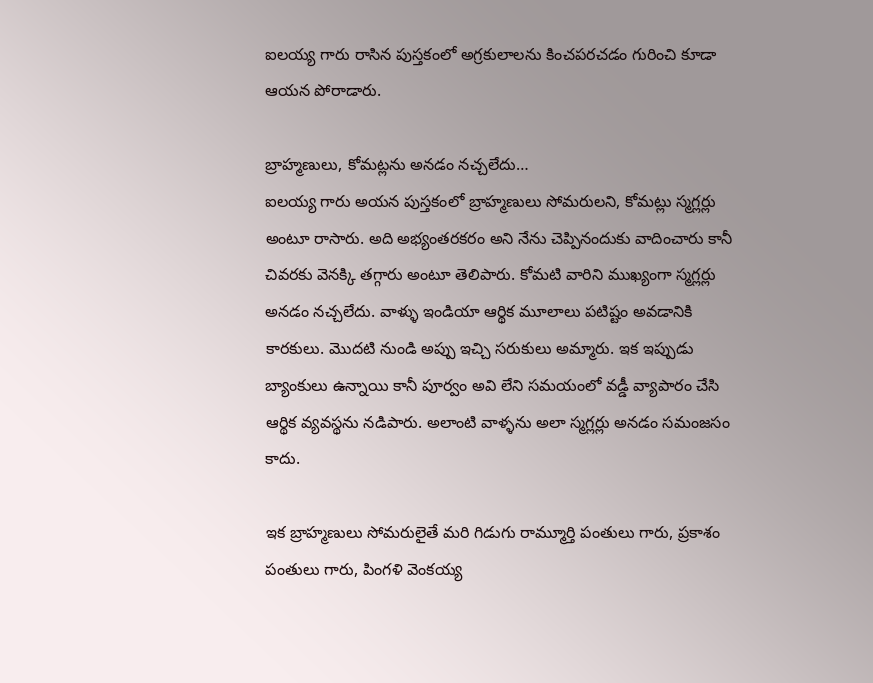ఐలయ్య గారు రాసిన పుస్తకంలో అగ్రకులాలను కించపరచడం గురించి కూడా ఆయన పోరాడారు.

బ్రాహ్మణులు, కోమట్లను అనడం నచ్చలేదు…
ఐలయ్య గారు అయన పుస్తకంలో బ్రాహ్మణులు సోమరులని, కోమట్లు స్మగ్లర్లు అంటూ రాసారు. అది అభ్యంతరకరం అని నేను చెప్పినందుకు వాదించారు కానీ చివరకు వెనక్కి తగ్గారు అంటూ తెలిపారు. కోమటి వారిని ముఖ్యంగా స్మగ్లర్లు అనడం నచ్చలేదు. వాళ్ళు ఇండియా ఆర్థిక మూలాలు పటిష్టం అవడానికి కారకులు. మొదటి నుండి అప్పు ఇచ్చి సరుకులు అమ్మారు. ఇక ఇప్పుడు బ్యాంకులు ఉన్నాయి కానీ పూర్వం అవి లేని సమయంలో వడ్డీ వ్యాపారం చేసి ఆర్థిక వ్యవస్థను నడిపారు. అలాంటి వాళ్ళను అలా స్మగ్లర్లు అనడం సమంజసం కాదు.

ఇక బ్రాహ్మణులు సోమరులైతే మరి గిడుగు రామ్మూర్తి పంతులు గారు, ప్రకాశం పంతులు గారు, పింగళి వెంకయ్య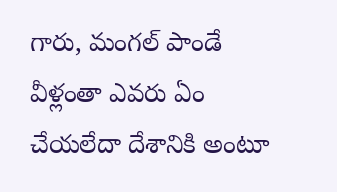గారు, మంగల్ పాండే వీళ్లంతా ఎవరు ఏం చేయలేదా దేశానికి అంటూ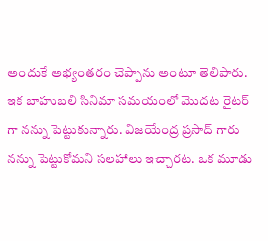అందుకే అభ్యంతరం చెప్పాను అంటూ తెలిపారు. ఇక బాహుబలి సినిమా సమయంలో మొదట రైటర్ గా నన్ను పెట్టుకున్నారు. విజయేంద్ర ప్రసాద్ గారు నన్ను పెట్టుకోమని సలహాలు ఇచ్చారట. ఒక మూడు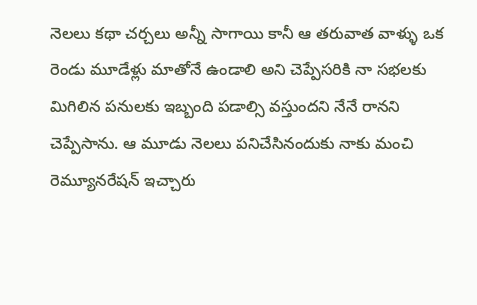నెలలు కథా చర్చలు అన్నీ సాగాయి కానీ ఆ తరువాత వాళ్ళు ఒక రెండు మూడేళ్లు మాతోనే ఉండాలి అని చెప్పేసరికి నా సభలకు మిగిలిన పనులకు ఇబ్బంది పడాల్సి వస్తుందని నేనే రానని చెప్పేసాను. ఆ మూడు నెలలు పనిచేసినందుకు నాకు మంచి రెమ్యూనరేషన్ ఇచ్చారు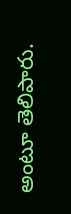అంటూ తెలిపారు.